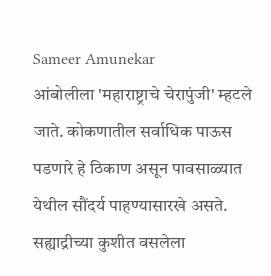Sameer Amunekar
आंबोलीला 'महाराष्ट्राचे चेरापुंजी' म्हटले जाते. कोकणातील सर्वाधिक पाऊस पडणारे हे ठिकाण असून पावसाळ्यात येथील सौंदर्य पाहण्यासारखे असते.
सह्याद्रीच्या कुशीत वसलेला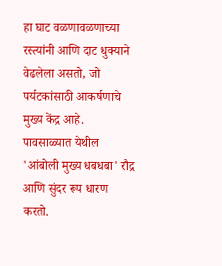हा घाट वळणावळणाच्या रस्त्यांनी आणि दाट धुक्याने वेढलेला असतो, जो पर्यटकांसाठी आकर्षणाचे मुख्य केंद्र आहे.
पावसाळ्यात येथील 'आंबोली मुख्य धबधबा' रौद्र आणि सुंदर रूप धारण करतो.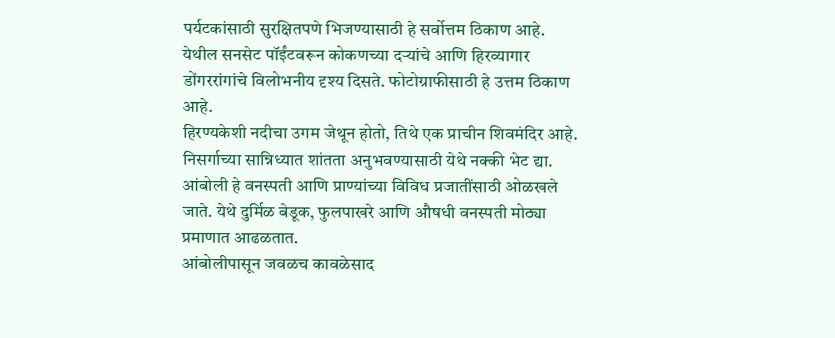पर्यटकांसाठी सुरक्षितपणे भिजण्यासाठी हे सर्वोत्तम ठिकाण आहे.
येथील सनसेट पॉईंटवरून कोकणच्या दऱ्यांचे आणि हिरव्यागार डोंगररांगांचे विलोभनीय दृश्य दिसते. फोटोग्राफीसाठी हे उत्तम ठिकाण आहे.
हिरण्यकेशी नदीचा उगम जेथून होतो, तिथे एक प्राचीन शिवमंदिर आहे. निसर्गाच्या सान्निध्यात शांतता अनुभवण्यासाठी येथे नक्की भेट द्या.
आंबोली हे वनस्पती आणि प्राण्यांच्या विविध प्रजातींसाठी ओळखले जाते. येथे दुर्मिळ बेडूक, फुलपाखरे आणि औषधी वनस्पती मोठ्या प्रमाणात आढळतात.
आंबोलीपासून जवळच कावळेसाद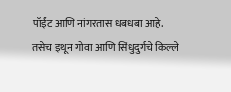पॉईंट आणि नांगरतास धबधबा आहे. तसेच इथून गोवा आणि सिंधुदुर्गचे किल्ले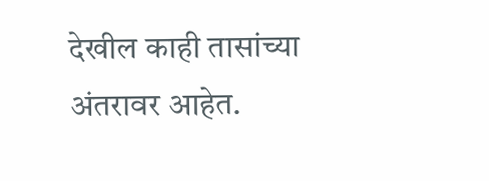देखील काही तासांच्या अंतरावर आहेत.